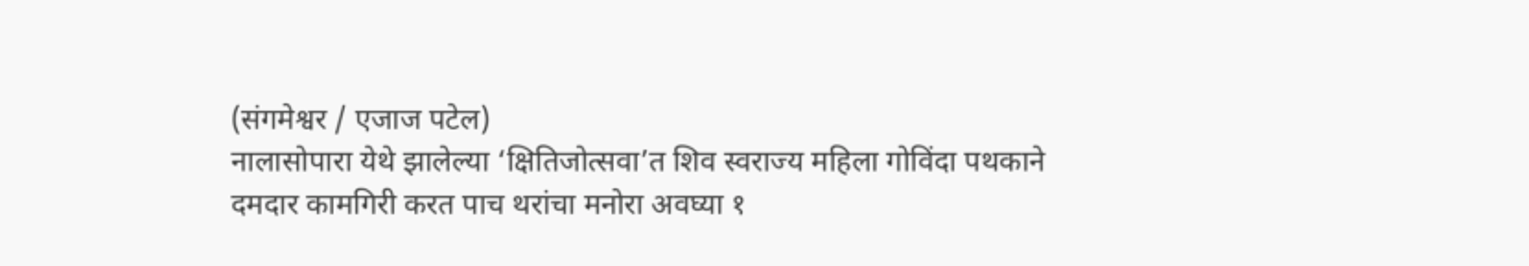(संगमेश्वर / एजाज पटेल)
नालासोपारा येथे झालेल्या ‘क्षितिजोत्सवा’त शिव स्वराज्य महिला गोविंदा पथकाने दमदार कामगिरी करत पाच थरांचा मनोरा अवघ्या १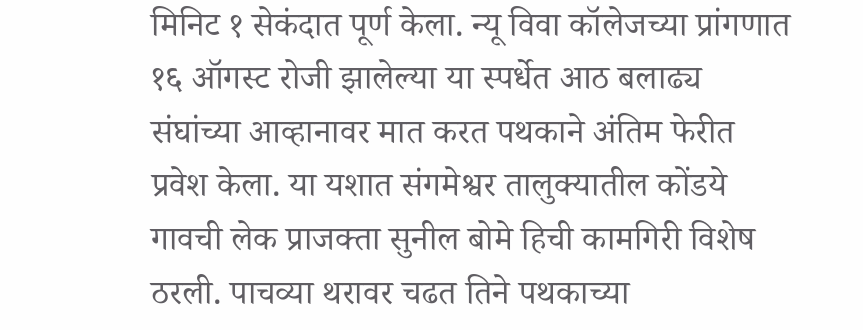मिनिट १ सेकंदात पूर्ण केला. न्यू विवा कॉलेजच्या प्रांगणात १६ ऑगस्ट रोजी झालेल्या या स्पर्धेत आठ बलाढ्य संघांच्या आव्हानावर मात करत पथकाने अंतिम फेरीत प्रवेश केला. या यशात संगमेश्वर तालुक्यातील कोंडये गावची लेक प्राजक्ता सुनील बोमे हिची कामगिरी विशेष ठरली. पाचव्या थरावर चढत तिने पथकाच्या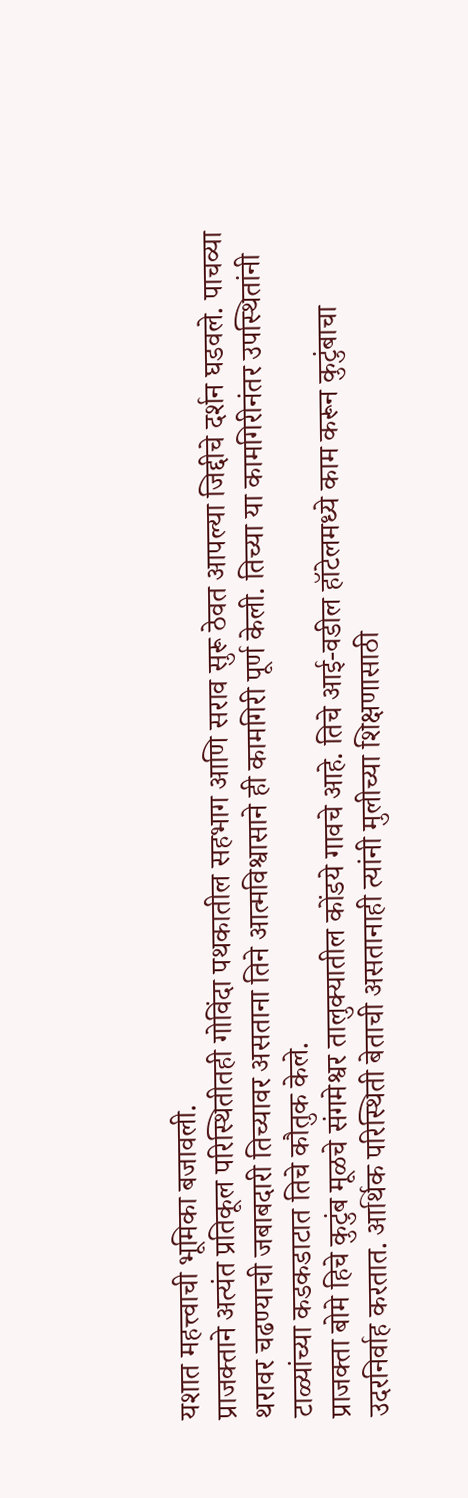यशात महत्त्वाची भूमिका बजावली.
प्राजक्ताने अत्यंत प्रतिकूल परिस्थितीतही गोविंदा पथकातील सहभाग आणि सराव सुरू ठेवत आपल्या जिद्दीचे दर्शन घडवले. पाचव्या थरावर चढण्याची जबाबदारी तिच्यावर असताना तिने आत्मविश्वासाने ही कामगिरी पूर्ण केली. तिच्या या कामगिरीनंतर उपस्थितांनी टाळ्यांच्या कडकडाटात तिचे कौतुक केले.
प्राजक्ता बोमे हिचे कुटुंब मूळचे संगमेश्वर तालुक्यातील कोंडये गावचे आहे. तिचे आई-वडील हॉटेलमध्ये काम करून कुटुंबाचा उदरनिर्वाह करतात. आर्थिक परिस्थिती बेताची असतानाही त्यांनी मुलीच्या शिक्षणासाठी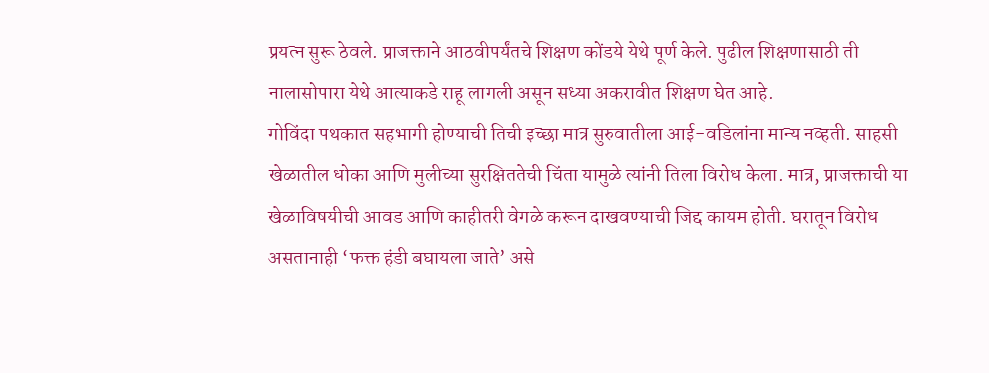प्रयत्न सुरू ठेवले. प्राजक्ताने आठवीपर्यंतचे शिक्षण कोंडये येथे पूर्ण केले. पुढील शिक्षणासाठी ती नालासोपारा येथे आत्याकडे राहू लागली असून सध्या अकरावीत शिक्षण घेत आहे.
गोविंदा पथकात सहभागी होण्याची तिची इच्छा मात्र सुरुवातीला आई-वडिलांना मान्य नव्हती. साहसी खेळातील धोका आणि मुलीच्या सुरक्षिततेची चिंता यामुळे त्यांनी तिला विरोध केला. मात्र, प्राजक्ताची या खेळाविषयीची आवड आणि काहीतरी वेगळे करून दाखवण्याची जिद्द कायम होती. घरातून विरोध असतानाही ‘फक्त हंडी बघायला जाते’ असे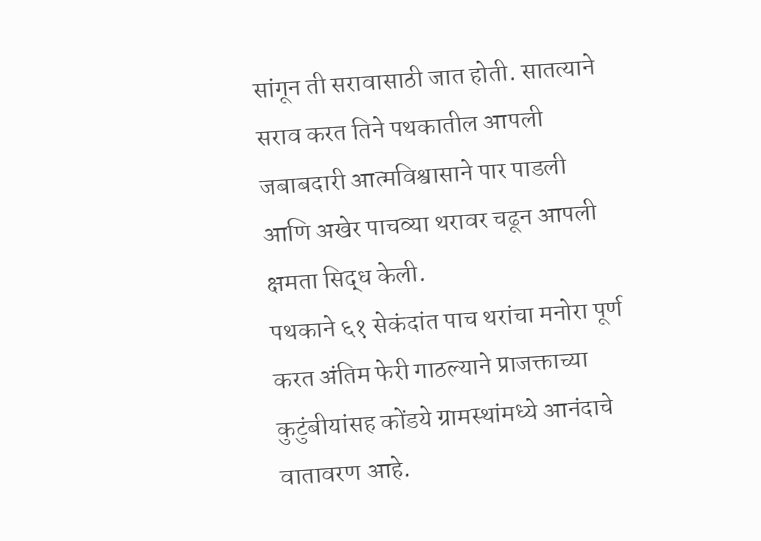सांगून ती सरावासाठी जात होती. सातत्याने सराव करत तिने पथकातील आपली जबाबदारी आत्मविश्वासाने पार पाडली आणि अखेर पाचव्या थरावर चढून आपली क्षमता सिद्ध केली.
पथकाने ६१ सेकंदांत पाच थरांचा मनोरा पूर्ण करत अंतिम फेरी गाठल्याने प्राजक्ताच्या कुटुंबीयांसह कोंडये ग्रामस्थांमध्ये आनंदाचे वातावरण आहे.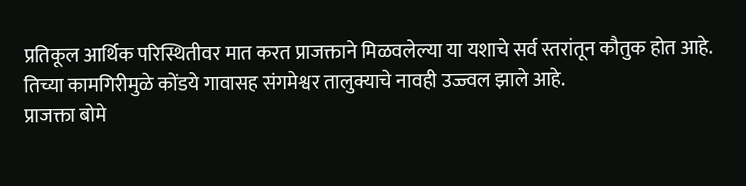प्रतिकूल आर्थिक परिस्थितीवर मात करत प्राजक्ताने मिळवलेल्या या यशाचे सर्व स्तरांतून कौतुक होत आहे. तिच्या कामगिरीमुळे कोंडये गावासह संगमेश्वर तालुक्याचे नावही उज्ज्वल झाले आहे.
प्राजक्ता बोमे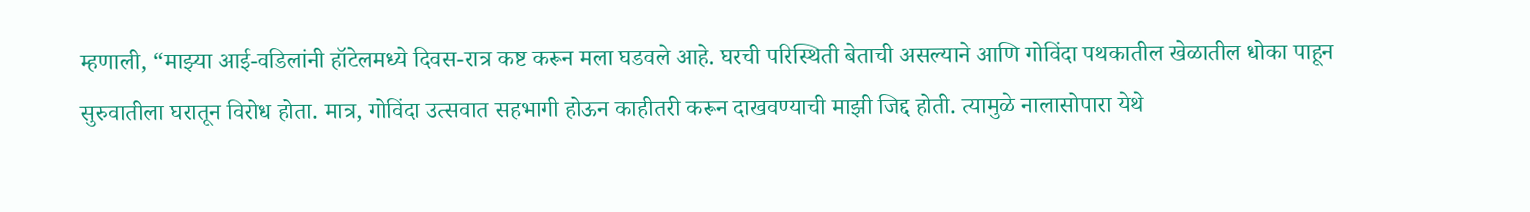म्हणाली, “माझ्या आई-वडिलांनी हॉटेलमध्ये दिवस-रात्र कष्ट करून मला घडवले आहे. घरची परिस्थिती बेताची असल्याने आणि गोविंदा पथकातील खेळातील धोका पाहून सुरुवातीला घरातून विरोध होता. मात्र, गोविंदा उत्सवात सहभागी होऊन काहीतरी करून दाखवण्याची माझी जिद्द होती. त्यामुळे नालासोपारा येथे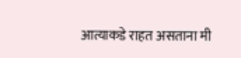आत्याकडे राहत असताना मी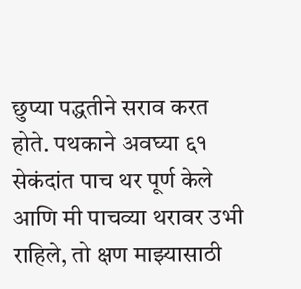छुप्या पद्धतीने सराव करत होते. पथकाने अवघ्या ६१ सेकंदांत पाच थर पूर्ण केले आणि मी पाचव्या थरावर उभी राहिले, तो क्षण माझ्यासाठी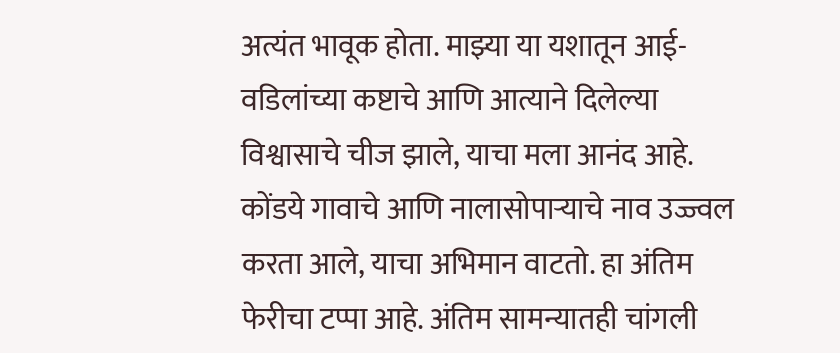अत्यंत भावूक होता. माझ्या या यशातून आई-वडिलांच्या कष्टाचे आणि आत्याने दिलेल्या विश्वासाचे चीज झाले, याचा मला आनंद आहे. कोंडये गावाचे आणि नालासोपाऱ्याचे नाव उज्ज्वल करता आले, याचा अभिमान वाटतो. हा अंतिम फेरीचा टप्पा आहे. अंतिम सामन्यातही चांगली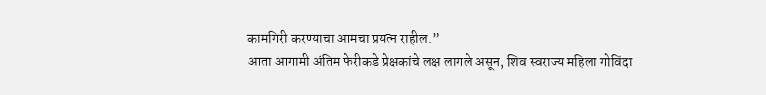कामगिरी करण्याचा आमचा प्रयत्न राहील.”
आता आगामी अंतिम फेरीकडे प्रेक्षकांचे लक्ष लागले असून, शिव स्वराज्य महिला गोविंदा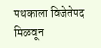पथकाला विजेतेपद मिळवून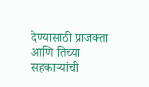देण्यासाठी प्राजक्ता आणि तिच्या सहकाऱ्यांची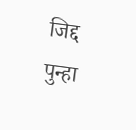जिद्द पुन्हा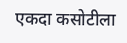एकदा कसोटीला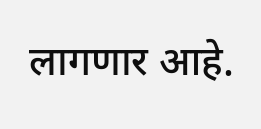लागणार आहे.